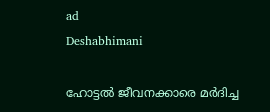ad
Deshabhimani

ഹോട്ടൽ ജീവനക്കാരെ മർദിച്ച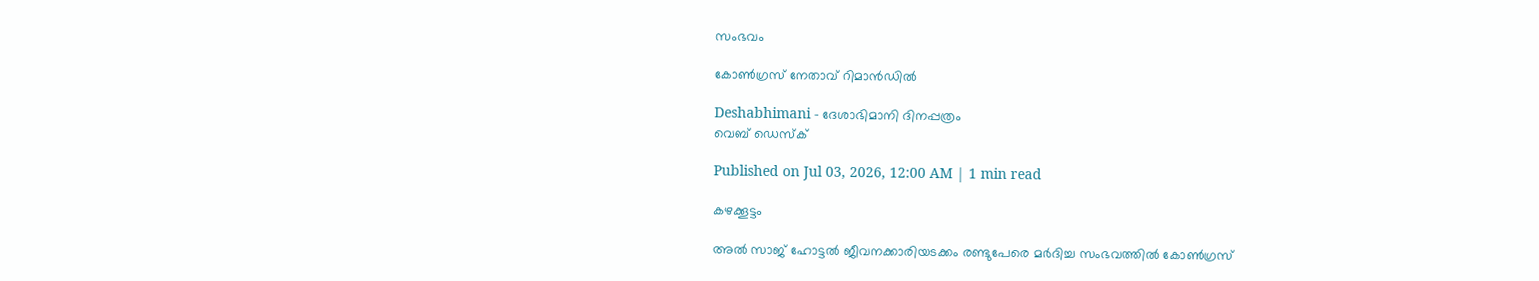സംഭവം

കോൺഗ്രസ് നേതാവ് റിമാൻഡിൽ

Deshabhimani - ദേശാഭിമാനി ദിനപ്പത്രം
വെബ് ഡെസ്ക്

Published on Jul 03, 2026, 12:00 AM | 1 min read

കഴക്കൂട്ടം

അൽ സാജ് ഹോട്ടൽ ജീവനക്കാരിയടക്കം രണ്ടുപേരെ മർദിച്ച സംഭവത്തിൽ കോൺഗ്രസ്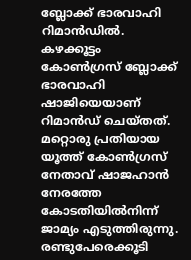ബ്ലോക്ക് ഭാരവാഹി റിമാൻഡിൽ. കഴക്കൂട്ടം കോൺഗ്രസ് ബ്ലോക്ക് ഭാരവാഹി ഷാജിയെയാണ്‌ റിമാൻഡ്‌ ചെയ്തത്‌. മറ്റൊരു പ്രതിയായ യൂത്ത് കോൺഗ്രസ് നേതാവ്‌ ഷാജഹാൻ നേരത്തേ കോടതിയിൽനിന്ന്‌ ജാമ്യം എടുത്തിരുന്നു. രണ്ടുപേരെക്കൂടി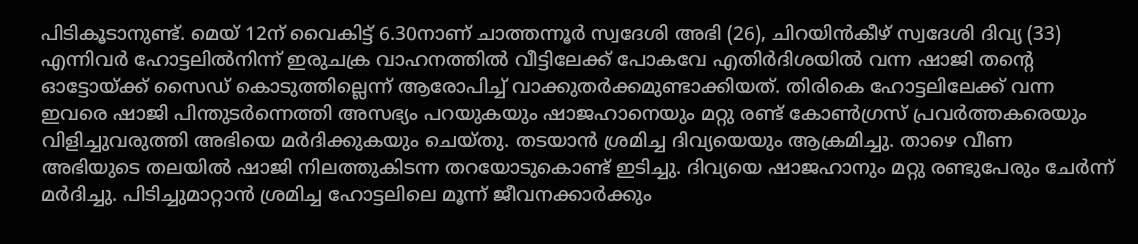പിടികൂടാനുണ്ട്‌. മെയ് 12ന്‌ വൈകിട്ട്‌ 6.30നാണ്‌ ചാത്തന്നൂർ സ്വദേശി അഭി (26), ചിറയിൻകീഴ് സ്വദേശി ദിവ്യ (33) എന്നിവർ ഹോട്ടലിൽനിന്ന്‌ ഇരുചക്ര വാഹനത്തിൽ വീട്ടിലേക്ക് പോകവേ എതിർദിശയിൽ വന്ന ഷാജി തന്റെ ഓട്ടോയ്ക്ക്‌ സൈഡ് കൊടുത്തില്ലെന്ന്‌ ആരോപിച്ച് വാക്കുതർക്കമുണ്ടാക്കിയത്‌. തിരികെ ഹോട്ടലിലേക്ക് വന്ന ഇവരെ ഷാജി പിന്തുടർന്നെത്തി അസഭ്യം പറയുകയും ഷാജഹാനെയും മറ്റു രണ്ട് കോൺഗ്രസ് പ്രവർത്തകരെയും വിളിച്ചുവരുത്തി അഭിയെ മർദിക്കുകയും ചെയ്തു. തടയാൻ ശ്രമിച്ച ദിവ്യയെയും ആക്രമിച്ചു. താഴെ വീണ അഭിയുടെ തലയിൽ ഷാജി നിലത്തുകിടന്ന തറയോടുകൊണ്ട് ഇടിച്ചു. ദിവ്യയെ ഷാജഹാനും മറ്റു രണ്ടുപേരും ചേർന്ന് മർദിച്ചു. പിടിച്ചുമാറ്റാൻ ശ്രമിച്ച ഹോട്ടലിലെ മൂന്ന് ജീവനക്കാർക്കും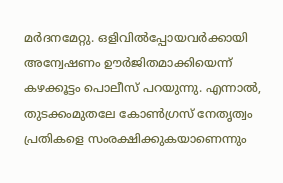മർദനമേറ്റു. ഒളിവിൽപ്പോയവർക്കായി അന്വേഷണം ഊർജിതമാക്കിയെന്ന്‌ കഴക്കൂട്ടം പൊലീസ് പറയുന്നു. എന്നാൽ, തുടക്കംമുതലേ കോൺഗ്രസ് നേതൃത്വം പ്രതികളെ സംരക്ഷിക്കുകയാണെന്നും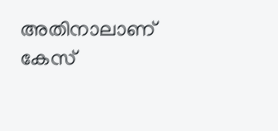അതിനാലാണ്‌ കേസ്‌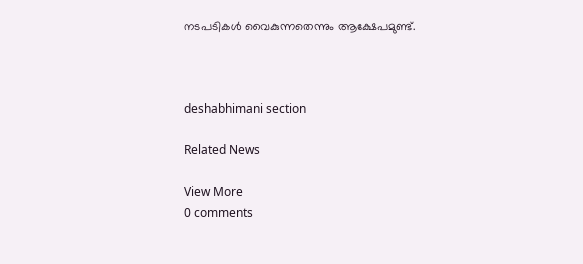നടപടികൾ വൈകുന്നതെന്നും ആക്ഷേപമുണ്ട്‌.



deshabhimani section

Related News

View More
0 comments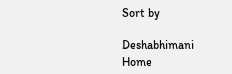Sort by

Deshabhimani
Home